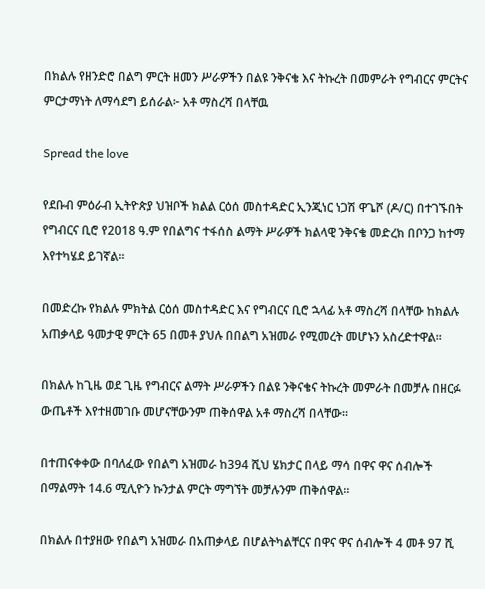በክልሉ የዘንድሮ በልግ ምርት ዘመን ሥራዎችን በልዩ ንቅናቄ እና ትኩረት በመምራት የግብርና ምርትና ምርታማነት ለማሳደግ ይሰራል፦ አቶ ማስረሻ በላቸዉ

Spread the love

የደቡብ ምዕራብ ኢትዮጵያ ህዝቦች ክልል ርዕሰ መስተዳድር ኢንጂነር ነጋሽ ዋጌሾ (ዶ/ር) በተገኙበት የግብርና ቢሮ የ2018 ዓ.ም የበልግና ተፋሰስ ልማት ሥራዎች ክልላዊ ንቅናቄ መድረክ በቦንጋ ከተማ እየተካሄደ ይገኛል።

በመድረኩ የክልሉ ምክትል ርዕሰ መስተዳድር እና የግብርና ቢሮ ኋላፊ አቶ ማስረሻ በላቸው ከክልሉ አጠቃላይ ዓመታዊ ምርት 65 በመቶ ያህሉ በበልግ አዝመራ የሚመረት መሆኑን አስረድተዋል።

በክልሉ ከጊዜ ወደ ጊዜ የግብርና ልማት ሥራዎችን በልዩ ንቅናቄና ትኩረት መምራት በመቻሉ በዘርፉ ውጤቶች እየተዘመገቡ መሆናቸውንም ጠቅሰዋል አቶ ማስረሻ በላቸው።

በተጠናቀቀው በባለፈው የበልግ አዝመራ ከ394 ሺህ ሄክታር በላይ ማሳ በዋና ዋና ሰብሎች በማልማት 14.6 ሚሊዮን ኩንታል ምርት ማግኘት መቻሉንም ጠቅሰዋል።

በክልሉ በተያዘው የበልግ አዝመራ በአጠቃላይ በሆልትካልቸርና በዋና ዋና ሰብሎች 4 መቶ 97 ሺ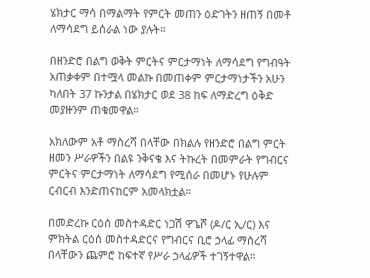ሄክታር ማሳ በማልማት የምርት መጠን ዕድገትን ዘጠኝ በመቶ ለማሳደግ ይሰራል ነው ያሉት።

በዘንድሮ በልግ ወቅት ምርትና ምርታማነት ለማሳደግ የግብዓት አጠቃቀም በተሟላ መልኩ በመጠቀም ምርታማነታችን አሁን ካለበት 37 ኩንታል በሄክታር ወደ 38 ከፍ ለማድረግ ዕቅድ መያዙንም ጠቁመዋል።

አክለውም አቶ ማስረሻ በላቸው በክልሉ የዘንድሮ በልግ ምርት ዘመን ሥራዎችን በልዩ ንቅናቄ እና ትኩረት በመምራት የግብርና ምርትና ምርታማነት ለማሳደግ የሚሰራ በመሆኑ የሁሉም ርብርብ እንድጠናከርም አመላክቷል።

በመድረኩ ርዕሰ መስተዳድር ነጋሽ ዋጌሾ (ዶ/ር ኢ/ር) እና ምክትል ርዕሰ መስተዳድርና የግብርና ቢሮ ኃላፊ ማስረሻ በላቸውን ጨምሮ ከፍተኛ የሥራ ኃላፊዎች ተገኝተዋል።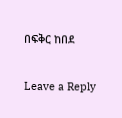በፍቅር ከበደ

Leave a Reply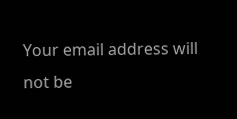Your email address will not be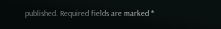published. Required fields are marked *